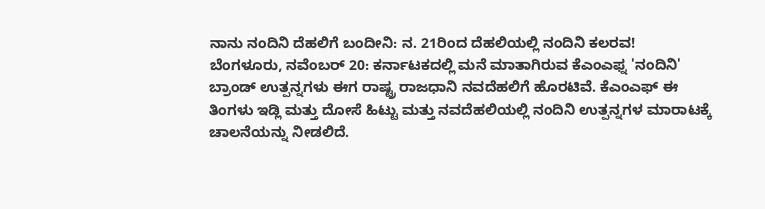ನಾನು ನಂದಿನಿ ದೆಹಲಿಗೆ ಬಂದೀನಿ: ನ. 21ರಿಂದ ದೆಹಲಿಯಲ್ಲಿ ನಂದಿನಿ ಕಲರವ!
ಬೆಂಗಳೂರು, ನವೆಂಬರ್ 20: ಕರ್ನಾಟಕದಲ್ಲಿ ಮನೆ ಮಾತಾಗಿರುವ ಕೆಎಂಎಫ್ನ 'ನಂದಿನಿ' ಬ್ರಾಂಡ್ ಉತ್ಪನ್ನಗಳು ಈಗ ರಾಷ್ಟ್ರ ರಾಜಧಾನಿ ನವದೆಹಲಿಗೆ ಹೊರಟಿವೆ. ಕೆಎಂಎಫ್ ಈ ತಿಂಗಳು ಇಡ್ಲಿ ಮತ್ತು ದೋಸೆ ಹಿಟ್ಟು ಮತ್ತು ನವದೆಹಲಿಯಲ್ಲಿ ನಂದಿನಿ ಉತ್ಪನ್ನಗಳ ಮಾರಾಟಕ್ಕೆ ಚಾಲನೆಯನ್ನು ನೀಡಲಿದೆ.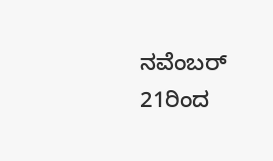ನವೆಂಬರ್ 21ರಿಂದ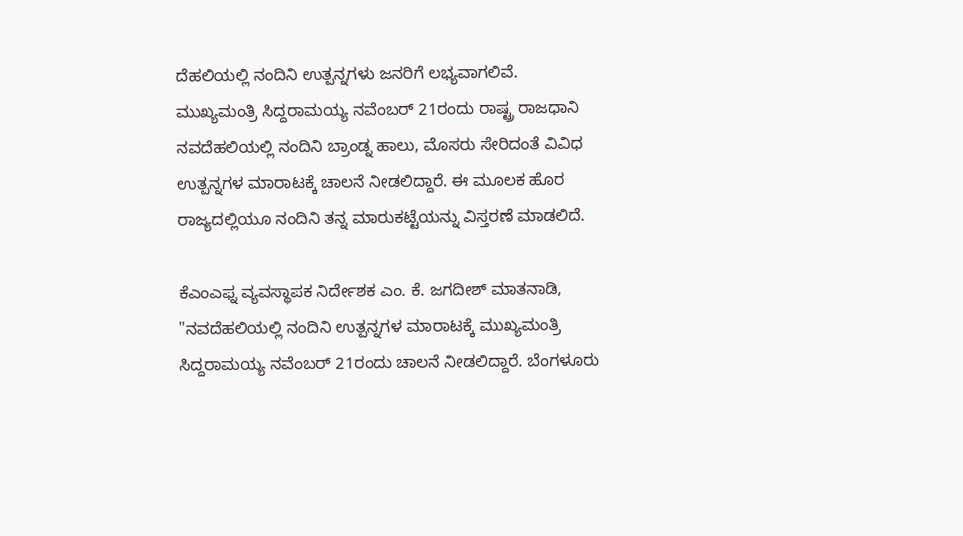ದೆಹಲಿಯಲ್ಲಿ ನಂದಿನಿ ಉತ್ಪನ್ನಗಳು ಜನರಿಗೆ ಲಭ್ಯವಾಗಲಿವೆ.
ಮುಖ್ಯಮಂತ್ರಿ ಸಿದ್ದರಾಮಯ್ಯ ನವೆಂಬರ್ 21ರಂದು ರಾಷ್ಟ್ರ ರಾಜಧಾನಿ ನವದೆಹಲಿಯಲ್ಲಿ ನಂದಿನಿ ಬ್ರಾಂಡ್ನ ಹಾಲು, ಮೊಸರು ಸೇರಿದಂತೆ ವಿವಿಧ ಉತ್ಪನ್ನಗಳ ಮಾರಾಟಕ್ಕೆ ಚಾಲನೆ ನೀಡಲಿದ್ದಾರೆ. ಈ ಮೂಲಕ ಹೊರ ರಾಜ್ಯದಲ್ಲಿಯೂ ನಂದಿನಿ ತನ್ನ ಮಾರುಕಟ್ಟೆಯನ್ನು ವಿಸ್ತರಣೆ ಮಾಡಲಿದೆ.

ಕೆಎಂಎಫ್ನ ವ್ಯವಸ್ಥಾಪಕ ನಿರ್ದೇಶಕ ಎಂ. ಕೆ. ಜಗದೀಶ್ ಮಾತನಾಡಿ, "ನವದೆಹಲಿಯಲ್ಲಿ ನಂದಿನಿ ಉತ್ಪನ್ನಗಳ ಮಾರಾಟಕ್ಕೆ ಮುಖ್ಯಮಂತ್ರಿ ಸಿದ್ದರಾಮಯ್ಯ ನವೆಂಬರ್ 21ರಂದು ಚಾಲನೆ ನೀಡಲಿದ್ದಾರೆ. ಬೆಂಗಳೂರು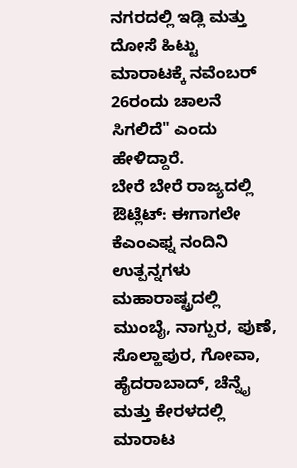ನಗರದಲ್ಲಿ ಇಡ್ಲಿ ಮತ್ತು ದೋಸೆ ಹಿಟ್ಟು ಮಾರಾಟಕ್ಕೆ ನವೆಂಬರ್ 26ರಂದು ಚಾಲನೆ ಸಿಗಲಿದೆ" ಎಂದು ಹೇಳಿದ್ದಾರೆ.
ಬೇರೆ ಬೇರೆ ರಾಜ್ಯದಲ್ಲಿ ಔಟ್ಲೆಟ್: ಈಗಾಗಲೇ ಕೆಎಂಎಫ್ನ ನಂದಿನಿ ಉತ್ಪನ್ನಗಳು ಮಹಾರಾಷ್ಟ್ರದಲ್ಲಿ ಮುಂಬೈ, ನಾಗ್ಪುರ, ಪುಣೆ, ಸೊಲ್ಹಾಪುರ, ಗೋವಾ, ಹೈದರಾಬಾದ್, ಚೆನ್ನೈ ಮತ್ತು ಕೇರಳದಲ್ಲಿ ಮಾರಾಟ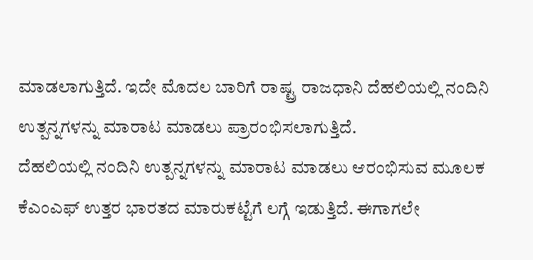ಮಾಡಲಾಗುತ್ತಿದೆ. ಇದೇ ಮೊದಲ ಬಾರಿಗೆ ರಾಷ್ಟ್ರ ರಾಜಧಾನಿ ದೆಹಲಿಯಲ್ಲಿ ನಂದಿನಿ ಉತ್ಪನ್ನಗಳನ್ನು ಮಾರಾಟ ಮಾಡಲು ಪ್ರಾರಂಭಿಸಲಾಗುತ್ತಿದೆ.
ದೆಹಲಿಯಲ್ಲಿ ನಂದಿನಿ ಉತ್ಪನ್ನಗಳನ್ನು ಮಾರಾಟ ಮಾಡಲು ಆರಂಭಿಸುವ ಮೂಲಕ ಕೆಎಂಎಫ್ ಉತ್ತರ ಭಾರತದ ಮಾರುಕಟ್ಟೆಗೆ ಲಗ್ಗೆ ಇಡುತ್ತಿದೆ. ಈಗಾಗಲೇ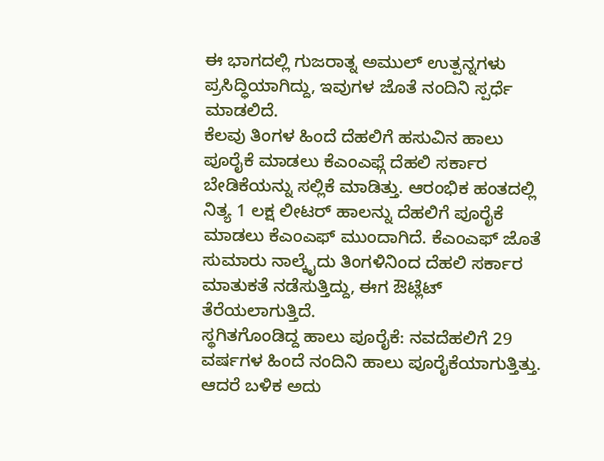ಈ ಭಾಗದಲ್ಲಿ ಗುಜರಾತ್ನ ಅಮುಲ್ ಉತ್ಪನ್ನಗಳು ಪ್ರಸಿದ್ಧಿಯಾಗಿದ್ದು, ಇವುಗಳ ಜೊತೆ ನಂದಿನಿ ಸ್ಪರ್ಧೆ ಮಾಡಲಿದೆ.
ಕೆಲವು ತಿಂಗಳ ಹಿಂದೆ ದೆಹಲಿಗೆ ಹಸುವಿನ ಹಾಲು ಪೂರೈಕೆ ಮಾಡಲು ಕೆಎಂಎಫ್ಗೆ ದೆಹಲಿ ಸರ್ಕಾರ ಬೇಡಿಕೆಯನ್ನು ಸಲ್ಲಿಕೆ ಮಾಡಿತ್ತು. ಆರಂಭಿಕ ಹಂತದಲ್ಲಿ ನಿತ್ಯ 1 ಲಕ್ಷ ಲೀಟರ್ ಹಾಲನ್ನು ದೆಹಲಿಗೆ ಪೂರೈಕೆ ಮಾಡಲು ಕೆಎಂಎಫ್ ಮುಂದಾಗಿದೆ. ಕೆಎಂಎಫ್ ಜೊತೆ ಸುಮಾರು ನಾಲ್ಕೈದು ತಿಂಗಳಿನಿಂದ ದೆಹಲಿ ಸರ್ಕಾರ ಮಾತುಕತೆ ನಡೆಸುತ್ತಿದ್ದು, ಈಗ ಔಟ್ಲೆಟ್ ತೆರೆಯಲಾಗುತ್ತಿದೆ.
ಸ್ಥಗಿತಗೊಂಡಿದ್ದ ಹಾಲು ಪೂರೈಕೆ: ನವದೆಹಲಿಗೆ 29 ವರ್ಷಗಳ ಹಿಂದೆ ನಂದಿನಿ ಹಾಲು ಪೂರೈಕೆಯಾಗುತ್ತಿತ್ತು. ಆದರೆ ಬಳಿಕ ಅದು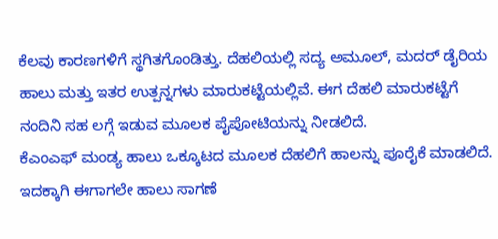ಕೆಲವು ಕಾರಣಗಳಿಗೆ ಸ್ಥಗಿತಗೊಂಡಿತ್ತು. ದೆಹಲಿಯಲ್ಲಿ ಸದ್ಯ ಅಮೂಲ್, ಮದರ್ ಡೈರಿಯ ಹಾಲು ಮತ್ತು ಇತರ ಉತ್ಪನ್ನಗಳು ಮಾರುಕಟ್ಟೆಯಲ್ಲಿವೆ. ಈಗ ದೆಹಲಿ ಮಾರುಕಟ್ಟೆಗೆ ನಂದಿನಿ ಸಹ ಲಗ್ಗೆ ಇಡುವ ಮೂಲಕ ಪೈಪೋಟಿಯನ್ನು ನೀಡಲಿದೆ.
ಕೆಎಂಎಫ್ ಮಂಡ್ಯ ಹಾಲು ಒಕ್ಕೂಟದ ಮೂಲಕ ದೆಹಲಿಗೆ ಹಾಲನ್ನು ಪೂರೈಕೆ ಮಾಡಲಿದೆ. ಇದಕ್ಕಾಗಿ ಈಗಾಗಲೇ ಹಾಲು ಸಾಗಣೆ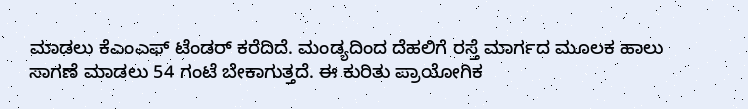ಮಾಡಲು ಕೆಎಂಎಫ್ ಟೆಂಡರ್ ಕರೆದಿದೆ. ಮಂಡ್ಯದಿಂದ ದೆಹಲಿಗೆ ರಸ್ತೆ ಮಾರ್ಗದ ಮೂಲಕ ಹಾಲು ಸಾಗಣೆ ಮಾಡಲು 54 ಗಂಟೆ ಬೇಕಾಗುತ್ತದೆ. ಈ ಕುರಿತು ಪ್ರಾಯೋಗಿಕ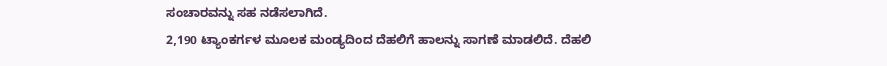ಸಂಚಾರವನ್ನು ಸಹ ನಡೆಸಲಾಗಿದೆ.
2,190 ಟ್ಯಾಂಕರ್ಗಳ ಮೂಲಕ ಮಂಡ್ಯದಿಂದ ದೆಹಲಿಗೆ ಹಾಲನ್ನು ಸಾಗಣೆ ಮಾಡಲಿದೆ. ದೆಹಲಿ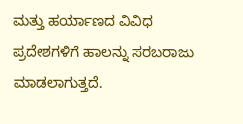ಮತ್ತು ಹರ್ಯಾಣದ ವಿವಿಧ ಪ್ರದೇಶಗಳಿಗೆ ಹಾಲನ್ನು ಸರಬರಾಜು ಮಾಡಲಾಗುತ್ತದೆ.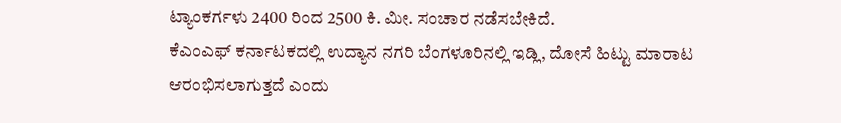ಟ್ಯಾಂಕರ್ಗಳು 2400 ರಿಂದ 2500 ಕಿ. ಮೀ. ಸಂಚಾರ ನಡೆಸಬೇಕಿದೆ.
ಕೆಎಂಎಫ್ ಕರ್ನಾಟಕದಲ್ಲಿ ಉದ್ಯಾನ ನಗರಿ ಬೆಂಗಳೂರಿನಲ್ಲಿ ಇಡ್ಲಿ, ದೋಸೆ ಹಿಟ್ಟು ಮಾರಾಟ ಆರಂಭಿಸಲಾಗುತ್ತದೆ ಎಂದು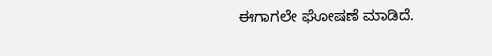ಈಗಾಗಲೇ ಘೋಷಣೆ ಮಾಡಿದೆ.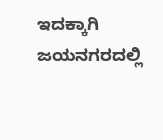ಇದಕ್ಕಾಗಿ ಜಯನಗರದಲ್ಲಿ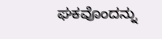ಘಕವೊಂದನ್ನು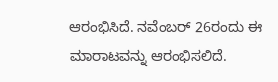ಆರಂಭಿಸಿದೆ. ನವೆಂಬರ್ 26ರಂದು ಈ ಮಾರಾಟವನ್ನು ಆರಂಭಿಸಲಿದೆ.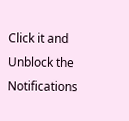Click it and Unblock the Notifications